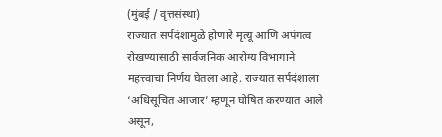(मुंबई / वृत्तसंस्था)
राज्यात सर्पदंशामुळे होणारे मृत्यू आणि अपंगत्व रोखण्यासाठी सार्वजनिक आरोग्य विभागाने महत्त्वाचा निर्णय घेतला आहे. राज्यात सर्पदंशाला ‘अधिसूचित आजार’ म्हणून घोषित करण्यात आले असून,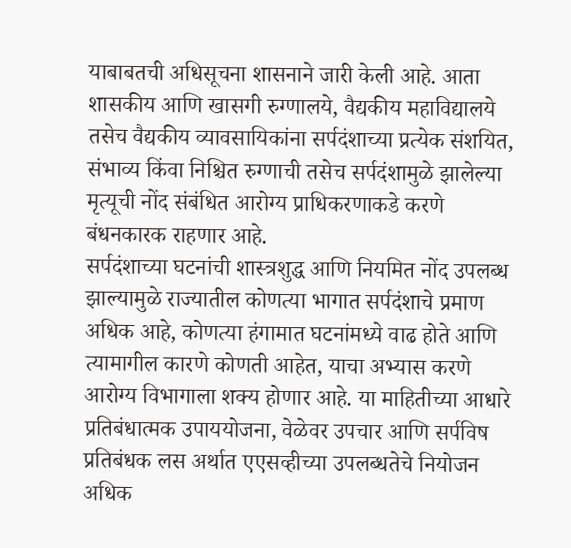याबाबतची अधिसूचना शासनाने जारी केली आहे. आता शासकीय आणि खासगी रुग्णालये, वैद्यकीय महाविद्यालये तसेच वैद्यकीय व्यावसायिकांना सर्पदंशाच्या प्रत्येक संशयित, संभाव्य किंवा निश्चित रुग्णाची तसेच सर्पदंशामुळे झालेल्या मृत्यूची नोंद संबंधित आरोग्य प्राधिकरणाकडे करणे बंधनकारक राहणार आहे.
सर्पदंशाच्या घटनांची शास्त्रशुद्ध आणि नियमित नोंद उपलब्ध झाल्यामुळे राज्यातील कोणत्या भागात सर्पदंशाचे प्रमाण अधिक आहे, कोणत्या हंगामात घटनांमध्ये वाढ होते आणि त्यामागील कारणे कोणती आहेत, याचा अभ्यास करणे आरोग्य विभागाला शक्य होणार आहे. या माहितीच्या आधारे प्रतिबंधात्मक उपाययोजना, वेळेवर उपचार आणि सर्पविष प्रतिबंधक लस अर्थात एएसव्हीच्या उपलब्धतेचे नियोजन अधिक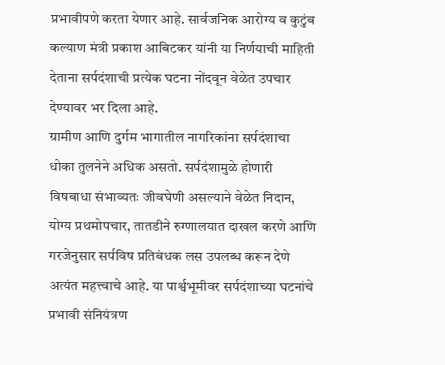प्रभावीपणे करता येणार आहे. सार्वजनिक आरोग्य व कुटुंब कल्याण मंत्री प्रकाश आबिटकर यांनी या निर्णयाची माहिती देताना सर्पदंशाची प्रत्येक घटना नोंदवून वेळेत उपचार देण्यावर भर दिला आहे.
ग्रामीण आणि दुर्गम भागातील नागरिकांना सर्पदंशाचा धोका तुलनेने अधिक असतो. सर्पदंशामुळे होणारी विषबाधा संभाव्यतः जीवघेणी असल्याने वेळेत निदान, योग्य प्रथमोपचार, तातडीने रुग्णालयात दाखल करणे आणि गरजेनुसार सर्पविष प्रतिबंधक लस उपलब्ध करून देणे अत्यंत महत्त्वाचे आहे. या पार्श्वभूमीवर सर्पदंशाच्या घटनांचे प्रभावी संनियंत्रण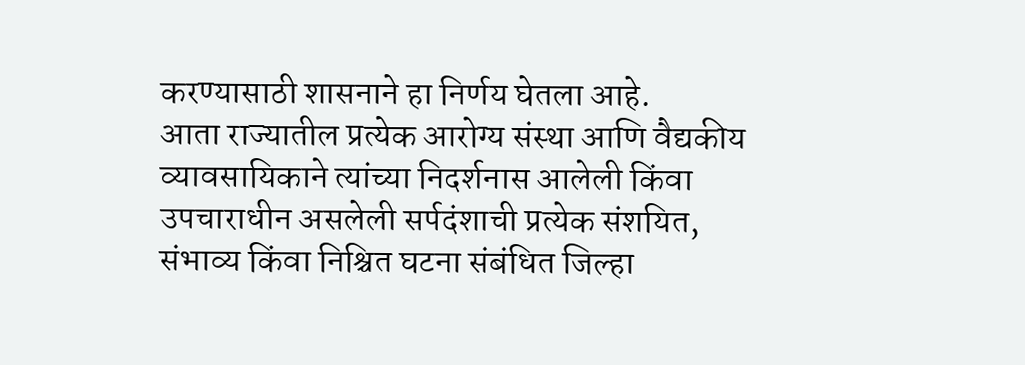करण्यासाठी शासनाने हा निर्णय घेतला आहे.
आता राज्यातील प्रत्येक आरोग्य संस्था आणि वैद्यकीय व्यावसायिकाने त्यांच्या निदर्शनास आलेली किंवा उपचाराधीन असलेली सर्पदंशाची प्रत्येक संशयित, संभाव्य किंवा निश्चित घटना संबंधित जिल्हा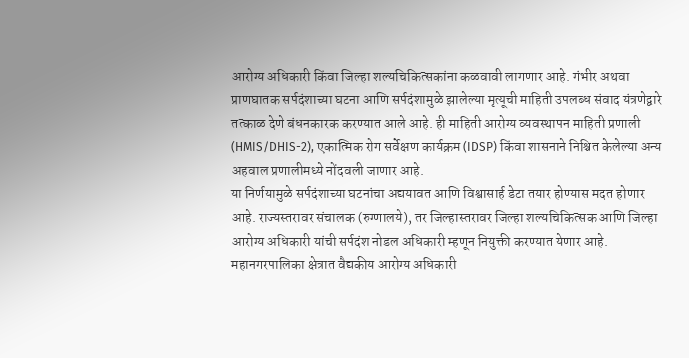आरोग्य अधिकारी किंवा जिल्हा शल्यचिकित्सकांना कळवावी लागणार आहे. गंभीर अथवा प्राणघातक सर्पदंशाच्या घटना आणि सर्पदंशामुळे झालेल्या मृत्यूची माहिती उपलब्ध संवाद यंत्रणेद्वारे तत्काळ देणे बंधनकारक करण्यात आले आहे. ही माहिती आरोग्य व्यवस्थापन माहिती प्रणाली (HMIS/DHIS-2), एकात्मिक रोग सर्वेक्षण कार्यक्रम (IDSP) किंवा शासनाने निश्चित केलेल्या अन्य अहवाल प्रणालीमध्ये नोंदवली जाणार आहे.
या निर्णयामुळे सर्पदंशाच्या घटनांचा अद्ययावत आणि विश्वासार्ह डेटा तयार होण्यास मदत होणार आहे. राज्यस्तरावर संचालक (रुग्णालये), तर जिल्हास्तरावर जिल्हा शल्यचिकित्सक आणि जिल्हा आरोग्य अधिकारी यांची सर्पदंश नोडल अधिकारी म्हणून नियुक्ती करण्यात येणार आहे. महानगरपालिका क्षेत्रात वैद्यकीय आरोग्य अधिकारी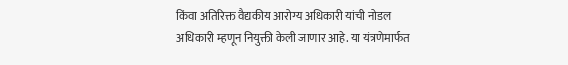किंवा अतिरिक्त वैद्यकीय आरोग्य अधिकारी यांची नोडल अधिकारी म्हणून नियुक्ती केली जाणार आहे. या यंत्रणेमार्फत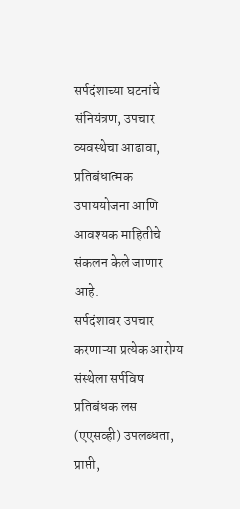सर्पदंशाच्या घटनांचे संनियंत्रण, उपचार व्यवस्थेचा आढावा, प्रतिबंधात्मक उपाययोजना आणि आवश्यक माहितीचे संकलन केले जाणार आहे.
सर्पदंशावर उपचार करणाऱ्या प्रत्येक आरोग्य संस्थेला सर्पविष प्रतिबंधक लस (एएसव्ही) उपलब्धता, प्राप्ती,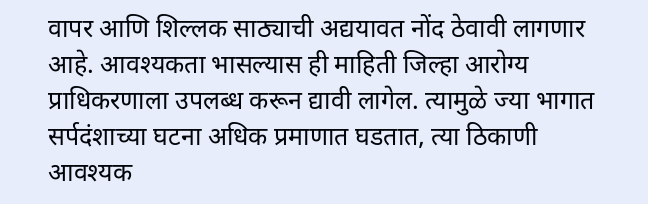वापर आणि शिल्लक साठ्याची अद्ययावत नोंद ठेवावी लागणार आहे. आवश्यकता भासल्यास ही माहिती जिल्हा आरोग्य प्राधिकरणाला उपलब्ध करून द्यावी लागेल. त्यामुळे ज्या भागात सर्पदंशाच्या घटना अधिक प्रमाणात घडतात, त्या ठिकाणी आवश्यक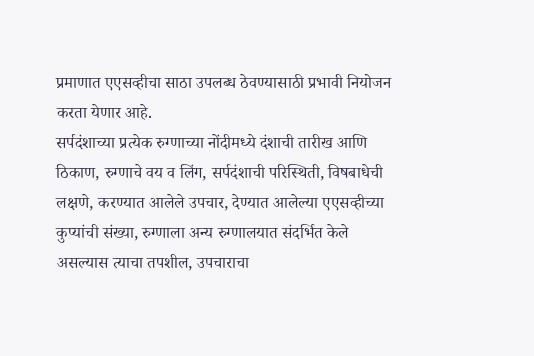प्रमाणात एएसव्हीचा साठा उपलब्ध ठेवण्यासाठी प्रभावी नियोजन करता येणार आहे.
सर्पदंशाच्या प्रत्येक रुग्णाच्या नोंदीमध्ये दंशाची तारीख आणि ठिकाण, रुग्णाचे वय व लिंग, सर्पदंशाची परिस्थिती, विषबाधेची लक्षणे, करण्यात आलेले उपचार, देण्यात आलेल्या एएसव्हीच्या कुप्यांची संख्या, रुग्णाला अन्य रुग्णालयात संदर्भित केले असल्यास त्याचा तपशील, उपचाराचा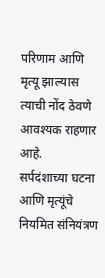परिणाम आणि मृत्यू झाल्यास त्याची नोंद ठेवणे आवश्यक राहणार आहे.
सर्पदंशाच्या घटना आणि मृत्यूंचे नियमित संनियंत्रण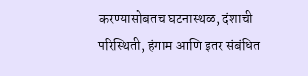करण्यासोबतच घटनास्थळ, दंशाची परिस्थिती, हंगाम आणि इतर संबंधित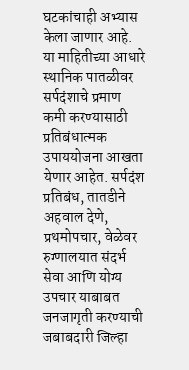घटकांचाही अभ्यास केला जाणार आहे. या माहितीच्या आधारे स्थानिक पातळीवर सर्पदंशाचे प्रमाण कमी करण्यासाठी प्रतिबंधात्मक उपाययोजना आखता येणार आहेत. सर्पदंश प्रतिबंध, तातडीने अहवाल देणे, प्रथमोपचार, वेळेवर रुग्णालयात संदर्भ सेवा आणि योग्य उपचार याबाबत जनजागृती करण्याची जबाबदारी जिल्हा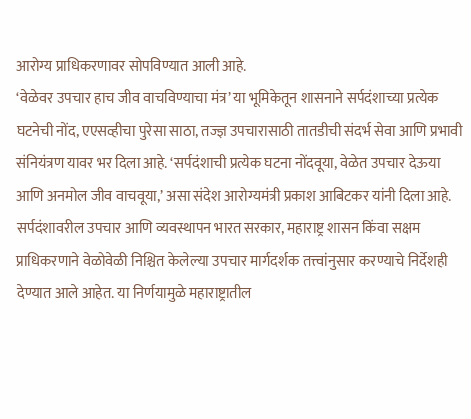आरोग्य प्राधिकरणावर सोपविण्यात आली आहे.
‘वेळेवर उपचार हाच जीव वाचविण्याचा मंत्र’ या भूमिकेतून शासनाने सर्पदंशाच्या प्रत्येक घटनेची नोंद, एएसव्हीचा पुरेसा साठा, तज्ज्ञ उपचारासाठी तातडीची संदर्भ सेवा आणि प्रभावी संनियंत्रण यावर भर दिला आहे. ‘सर्पदंशाची प्रत्येक घटना नोंदवूया, वेळेत उपचार देऊया आणि अनमोल जीव वाचवूया,’ असा संदेश आरोग्यमंत्री प्रकाश आबिटकर यांनी दिला आहे. सर्पदंशावरील उपचार आणि व्यवस्थापन भारत सरकार, महाराष्ट्र शासन किंवा सक्षम प्राधिकरणाने वेळोवेळी निश्चित केलेल्या उपचार मार्गदर्शक तत्त्वांनुसार करण्याचे निर्देशही देण्यात आले आहेत. या निर्णयामुळे महाराष्ट्रातील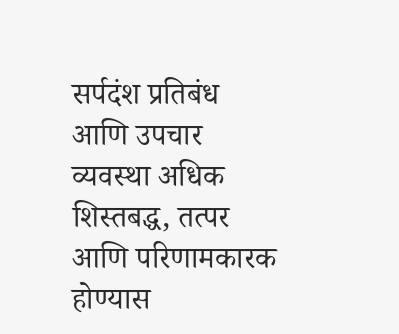सर्पदंश प्रतिबंध आणि उपचार व्यवस्था अधिक शिस्तबद्ध, तत्पर आणि परिणामकारक होण्यास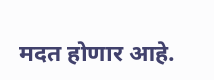मदत होणार आहे.